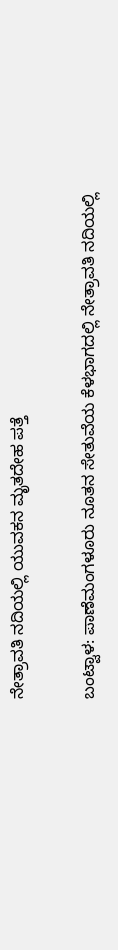ನೇತ್ರಾವತಿ ನದಿಯಲ್ಲಿ ಯುವಕನ ಮೃತದೇಹ ಪತ್ತೆ

ಬಂಟ್ವಾಳ: ಪಾಣೆಮಂಗಳೂರು ನೂತನ ಸೇತುವೆಯ ಕೆಳಭಾಗದಲ್ಲಿ ನೇತ್ರಾವತಿ ನದಿಯಲ್ಲಿ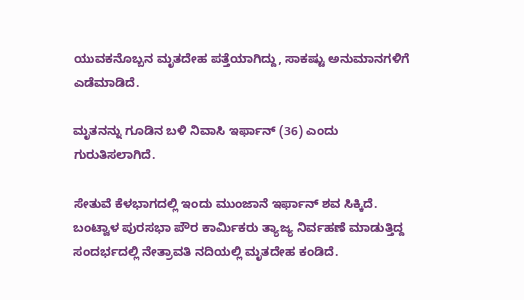ಯುವಕನೊಬ್ಬನ ಮೃತದೇಹ ಪತ್ತೆಯಾಗಿದ್ದು, ಸಾಕಷ್ಟು ಅನುಮಾನಗಳಿಗೆ ಎಡೆಮಾಡಿದೆ.

ಮೃತನನ್ನು ಗೂಡಿನ ಬಳಿ ನಿವಾಸಿ ಇರ್ಫಾನ್ (36) ಎಂದು ಗುರುತಿಸಲಾಗಿದೆ.

ಸೇತುವೆ ಕೆಳಭಾಗದಲ್ಲಿ ಇಂದು ಮುಂಜಾನೆ ಇರ್ಫಾನ್ ಶವ ಸಿಕ್ಕಿದೆ. ಬಂಟ್ವಾಳ ಪುರಸಭಾ ಪೌರ ಕಾರ್ಮಿಕರು ತ್ಯಾಜ್ಯ ನಿರ್ವಹಣೆ ಮಾಡುತ್ತಿದ್ದ ಸಂದರ್ಭದಲ್ಲಿ ನೇತ್ರಾವತಿ ನದಿಯಲ್ಲಿ ಮೃತದೇಹ ಕಂಡಿದೆ.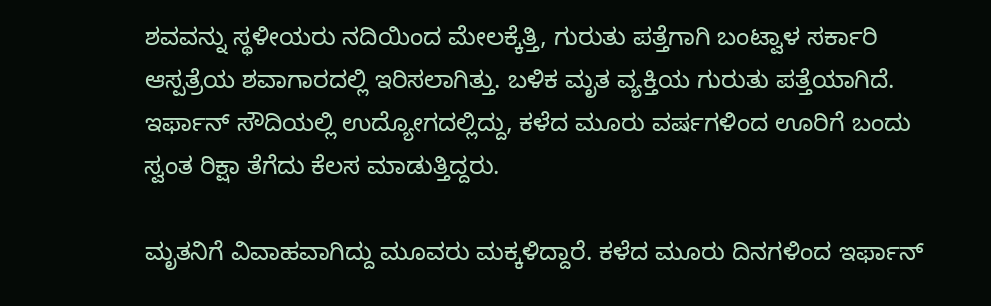ಶವವನ್ನು ಸ್ಥಳೀಯರು ನದಿಯಿಂದ ಮೇಲಕ್ಕೆತ್ತಿ, ಗುರುತು ಪತ್ತೆಗಾಗಿ ಬಂಟ್ವಾಳ‌ ಸರ್ಕಾರಿ ಆಸ್ಪತ್ರೆಯ ಶವಾಗಾರದಲ್ಲಿ ಇರಿಸಲಾಗಿತ್ತು. ಬಳಿಕ ಮೃತ ವ್ಯಕ್ತಿಯ ಗುರುತು ಪತ್ತೆಯಾಗಿದೆ. ಇರ್ಫಾನ್ ಸೌದಿಯಲ್ಲಿ ಉದ್ಯೋಗದಲ್ಲಿದ್ದು, ಕಳೆದ ಮೂರು ವರ್ಷಗಳಿಂದ ಊರಿಗೆ ಬಂದು ಸ್ವಂತ ರಿಕ್ಷಾ ತೆಗೆದು ಕೆಲಸ ಮಾಡುತ್ತಿದ್ದರು.

ಮೃತನಿಗೆ ವಿವಾಹವಾಗಿದ್ದು ಮೂವರು ಮಕ್ಕಳಿದ್ದಾರೆ. ಕಳೆದ ಮೂರು ದಿನಗಳಿಂದ ಇರ್ಫಾನ್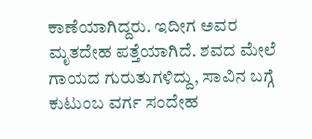ಕಾಣೆಯಾಗಿದ್ದರು. ಇದೀಗ ಅವರ ಮೃತದೇಹ ಪತ್ತೆಯಾಗಿದೆ. ಶವದ ಮೇಲೆ ಗಾಯದ ಗುರುತುಗಳಿದ್ದು, ಸಾವಿನ ಬಗ್ಗೆ ಕುಟುಂಬ ವರ್ಗ ಸಂದೇಹ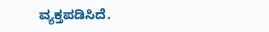ವ್ಯಕ್ತಪಡಿಸಿದೆ.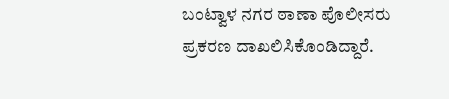ಬಂಟ್ವಾಳ ನಗರ ಠಾಣಾ ಪೊಲೀಸರು ಪ್ರಕರಣ ದಾಖಲಿಸಿಕೊಂಡಿದ್ದಾರೆ.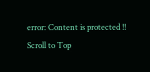error: Content is protected !!
Scroll to Top